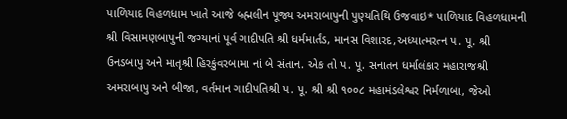પાળિયાદ વિહળધામ ખાતે આજે બ્ર્હ્મલીન પૂજ્ય અમરાબાપુની પુણ્યતિથિ ઉજવાઇ* પાળિયાદ વિહળધામની શ્રી વિસામણબાપુની જગ્યાનાં પૂર્વ ગાદીપતિ શ્રી ધર્મમાર્તંડ, માનસ વિશારદ,અધ્યાત્મરત્ન પ. પૂ. શ્રી ઉનડબાપુ અને માતૃશ્રી હિરકુંવરબામા નાં બે સંતાન. એક તો પ. પૂ. સનાતન ધર્માલંકાર મહારાજશ્રી અમરાબાપુ અને બીજા, વર્તમાન ગાદીપતિશ્રી પ. પૂ. શ્રી શ્રી ૧૦૦૮ મહામંડલેશ્વર નિર્મળાબા, જેઓ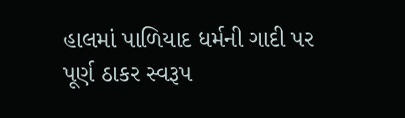હાલમાં પાળિયાદ ધર્મની ગાદી પર પૂર્ણ ઠાકર સ્વરૂપ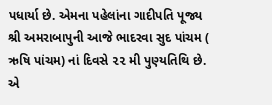પધાર્યા છે. એમના પહેલાંના ગાદીપતિ પૂજ્ય શ્રી અમરાબાપુની આજે ભાદરવા સુદ પાંચમ ( ઋષિ પાંચમ) નાં દિવસે ૨૨ મી પુણ્યતિથિ છે. એ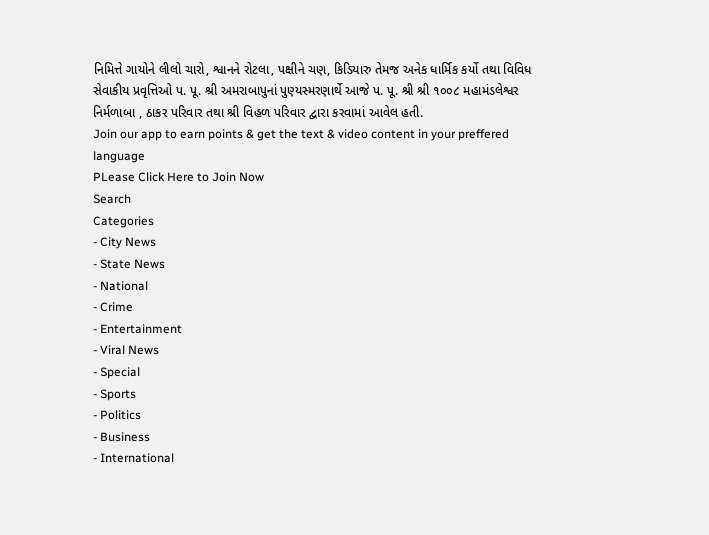નિમિત્તે ગાયોને લીલો ચારો, શ્વાનને રોટલા, પક્ષીને ચણ, કિડિયારુ તેમજ અનેક ધાર્મિક કર્યો તથા વિવિધ સેવાકીય પ્રવૃત્તિઓ પ. પૂ. શ્રી અમરાબાપુનાં પુણ્યસ્મરણાર્થે આજે પ. પૂ. શ્રી શ્રી ૧૦૦૮ મહામંડલેશ્વર નિર્મળાબા , ઠાકર પરિવાર તથા શ્રી વિહળ પરિવાર દ્વારા કરવામાં આવેલ હતી.
Join our app to earn points & get the text & video content in your preffered language
PLease Click Here to Join Now
Search
Categories
- City News
- State News
- National
- Crime
- Entertainment
- Viral News
- Special
- Sports
- Politics
- Business
- International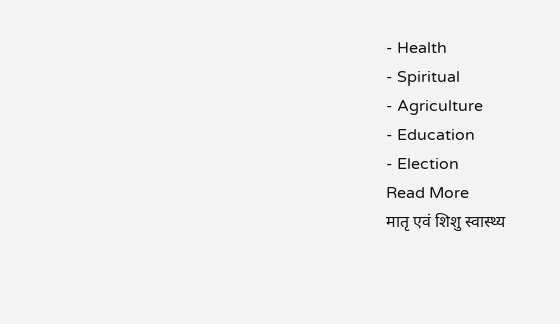- Health
- Spiritual
- Agriculture
- Education
- Election
Read More
मातृ एवं शिशु स्वास्थ्य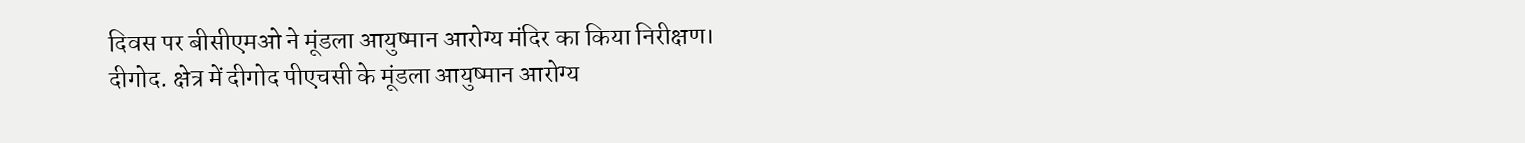दिवस पर बीसीएमओ ने मूंडला आयुष्मान आरोग्य मंदिर का किया निरीक्षण।
दीगोद. क्षेत्र में दीगोद पीएचसी के मूंडला आयुष्मान आरोग्य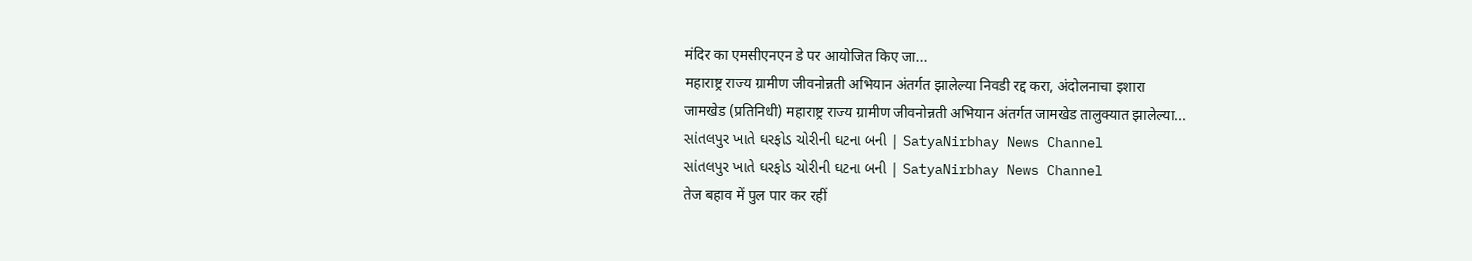मंदिर का एमसीएनएन डे पर आयोजित किए जा...
महाराष्ट्र राज्य ग्रामीण जीवनोन्नती अभियान अंतर्गत झालेल्या निवडी रद्द करा, अंदोलनाचा इशारा
जामखेड (प्रतिनिधी) महाराष्ट्र राज्य ग्रामीण जीवनोन्नती अभियान अंतर्गत जामखेड तालुक्यात झालेल्या...
સાંતલપુર ખાતે ઘરફોડ ચોરીની ઘટના બની | SatyaNirbhay News Channel
સાંતલપુર ખાતે ઘરફોડ ચોરીની ઘટના બની | SatyaNirbhay News Channel
तेज बहाव में पुल पार कर रहीं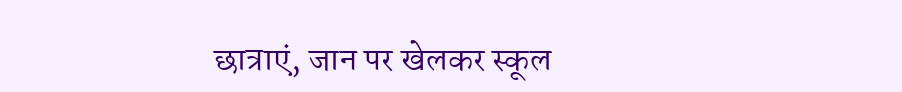छात्राएं, जान पर खेलकर स्कूल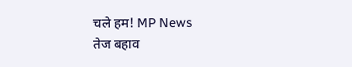चले हम! MP News
तेज बहाव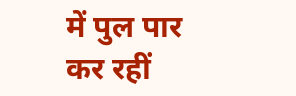में पुल पार कर रहीं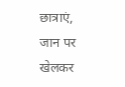छात्राएं, जान पर खेलकर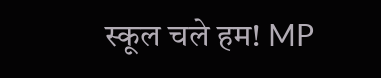स्कूल चले हम! MP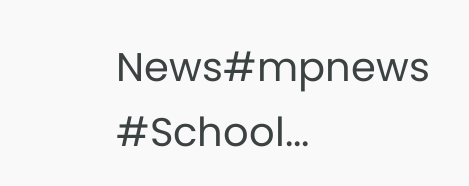News#mpnews #School...